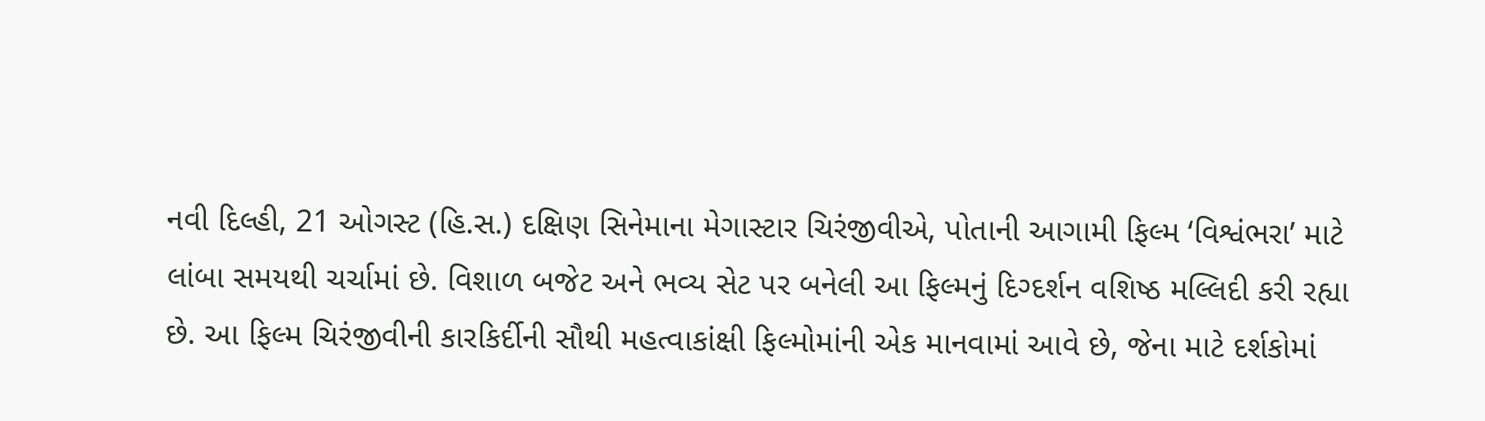નવી દિલ્હી, 21 ઓગસ્ટ (હિ.સ.) દક્ષિણ સિનેમાના મેગાસ્ટાર ચિરંજીવીએ, પોતાની આગામી ફિલ્મ ‘વિશ્વંભરા’ માટે લાંબા સમયથી ચર્ચામાં છે. વિશાળ બજેટ અને ભવ્ય સેટ પર બનેલી આ ફિલ્મનું દિગ્દર્શન વશિષ્ઠ મલ્લિદી કરી રહ્યા છે. આ ફિલ્મ ચિરંજીવીની કારકિર્દીની સૌથી મહત્વાકાંક્ષી ફિલ્મોમાંની એક માનવામાં આવે છે, જેના માટે દર્શકોમાં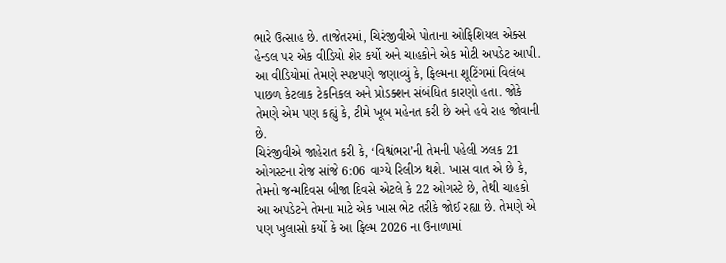ભારે ઉત્સાહ છે. તાજેતરમાં, ચિરંજીવીએ પોતાના ઓફિશિયલ એક્સ હેન્ડલ પર એક વીડિયો શેર કર્યો અને ચાહકોને એક મોટી અપડેટ આપી. આ વીડિયોમાં તેમણે સ્પષ્ટપણે જણાવ્યું કે, ફિલ્મના શૂટિંગમાં વિલંબ પાછળ કેટલાક ટેકનિકલ અને પ્રોડક્શન સંબંધિત કારણો હતા. જોકે તેમણે એમ પણ કહ્યું કે, ટીમે ખૂબ મહેનત કરી છે અને હવે રાહ જોવાની છે.
ચિરંજીવીએ જાહેરાત કરી કે, ‘વિશ્વંભરા’ની તેમની પહેલી ઝલક 21 ઓગસ્ટના રોજ સાંજે 6:06 વાગ્યે રિલીઝ થશે. ખાસ વાત એ છે કે, તેમનો જન્મદિવસ બીજા દિવસે એટલે કે 22 ઓગસ્ટે છે, તેથી ચાહકો આ અપડેટને તેમના માટે એક ખાસ ભેટ તરીકે જોઈ રહ્યા છે. તેમણે એ પણ ખુલાસો કર્યો કે આ ફિલ્મ 2026 ના ઉનાળામાં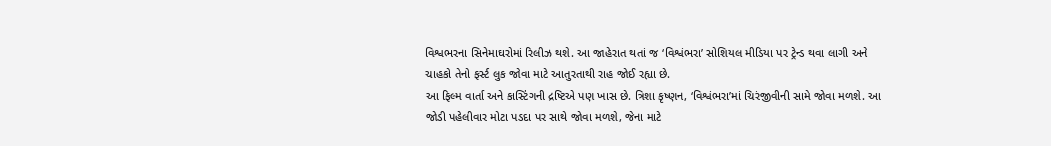વિશ્વભરના સિનેમાઘરોમાં રિલીઝ થશે. આ જાહેરાત થતાં જ ‘વિશ્વંભરા’ સોશિયલ મીડિયા પર ટ્રેન્ડ થવા લાગી અને ચાહકો તેનો ફર્સ્ટ લુક જોવા માટે આતુરતાથી રાહ જોઈ રહ્યા છે.
આ ફિલ્મ વાર્તા અને કાસ્ટિંગની દ્રષ્ટિએ પણ ખાસ છે. ત્રિશા કૃષ્ણન, ‘વિશ્વંભરા’માં ચિરંજીવીની સામે જોવા મળશે. આ જોડી પહેલીવાર મોટા પડદા પર સાથે જોવા મળશે, જેના માટે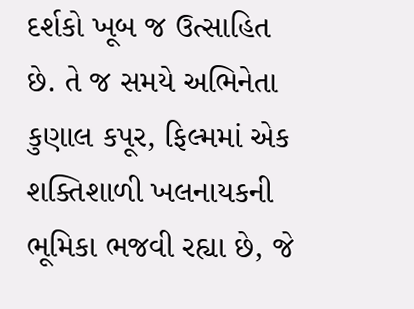દર્શકો ખૂબ જ ઉત્સાહિત છે. તે જ સમયે અભિનેતા કુણાલ કપૂર, ફિલ્મમાં એક શક્તિશાળી ખલનાયકની ભૂમિકા ભજવી રહ્યા છે, જે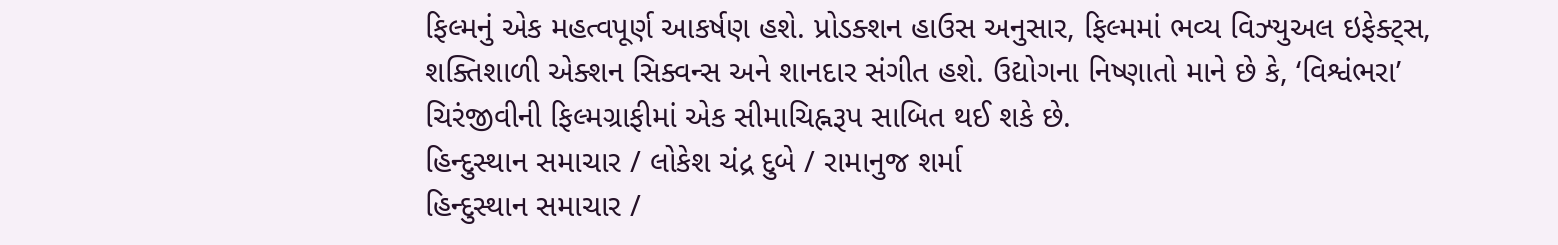ફિલ્મનું એક મહત્વપૂર્ણ આકર્ષણ હશે. પ્રોડક્શન હાઉસ અનુસાર, ફિલ્મમાં ભવ્ય વિઝ્યુઅલ ઇફેક્ટ્સ, શક્તિશાળી એક્શન સિક્વન્સ અને શાનદાર સંગીત હશે. ઉદ્યોગના નિષ્ણાતો માને છે કે, ‘વિશ્વંભરા’ ચિરંજીવીની ફિલ્મગ્રાફીમાં એક સીમાચિહ્નરૂપ સાબિત થઈ શકે છે.
હિન્દુસ્થાન સમાચાર / લોકેશ ચંદ્ર દુબે / રામાનુજ શર્મા
હિન્દુસ્થાન સમાચાર /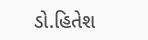ડો.હિતેશ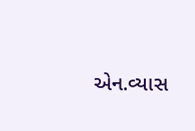એન.વ્યાસ